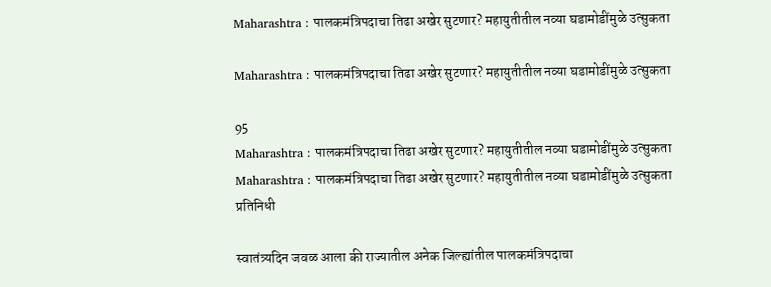Maharashtra : पालकमंत्रिपदाचा तिढा अखेर सुटणार? महायुतीतील नव्या घडामोडींमुळे उत्सुकता

Maharashtra : पालकमंत्रिपदाचा तिढा अखेर सुटणार? महायुतीतील नव्या घडामोडींमुळे उत्सुकता

95
Maharashtra : पालकमंत्रिपदाचा तिढा अखेर सुटणार? महायुतीतील नव्या घडामोडींमुळे उत्सुकता
Maharashtra : पालकमंत्रिपदाचा तिढा अखेर सुटणार? महायुतीतील नव्या घडामोडींमुळे उत्सुकता
प्रतिनिधी

स्वातंत्र्यदिन जवळ आला की राज्यातील अनेक जिल्ह्यांतील पालकमंत्रिपदाचा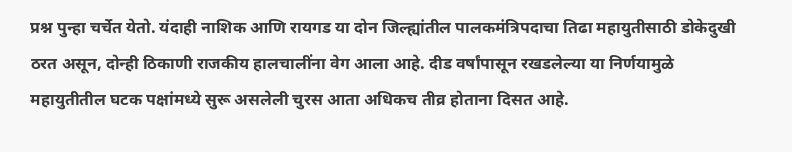प्रश्न पुन्हा चर्चेत येतो. यंदाही नाशिक आणि रायगड या दोन जिल्ह्यांतील पालकमंत्रिपदाचा तिढा महायुतीसाठी डोकेदुखी ठरत असून, दोन्ही ठिकाणी राजकीय हालचालींना वेग आला आहे. दीड वर्षांपासून रखडलेल्या या निर्णयामुळे महायुतीतील घटक पक्षांमध्ये सुरू असलेली चुरस आता अधिकच तीव्र होताना दिसत आहे.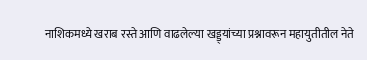नाशिकमध्ये खराब रस्ते आणि वाढलेल्या खड्ड्यांच्या प्रश्नावरून महायुतीतील नेते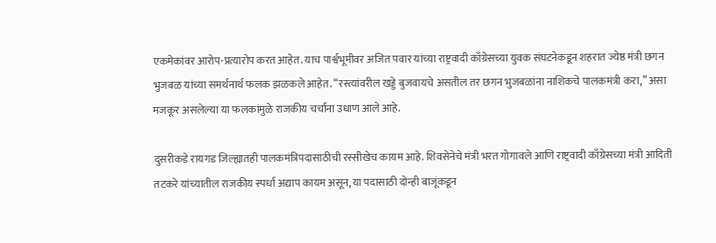एकमेकांवर आरोप-प्रत्यारोप करत आहेत. याच पार्श्वभूमीवर अजित पवार यांच्या राष्ट्रवादी काँग्रेसच्या युवक संघटनेकडून शहरात ज्येष्ठ मंत्री छगन भुजबळ यांच्या समर्थनार्थ फलक झळकले आहेत. “रस्त्यांवरील खड्डे बुजवायचे असतील तर छगन भुजबळांना नाशिकचे पालकमंत्री करा,” असा मजकूर असलेल्या या फलकांमुळे राजकीय चर्चांना उधाण आले आहे.

दुसरीकडे रायगड जिल्ह्यातही पालकमंत्रिपदासाठीची रस्सीखेच कायम आहे. शिवसेनेचे मंत्री भरत गोगावले आणि राष्ट्रवादी काँग्रेसच्या मंत्री आदिती तटकरे यांच्यातील राजकीय स्पर्धा अद्याप कायम असून, या पदासाठी दोन्ही बाजूंकडून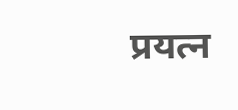प्रयत्न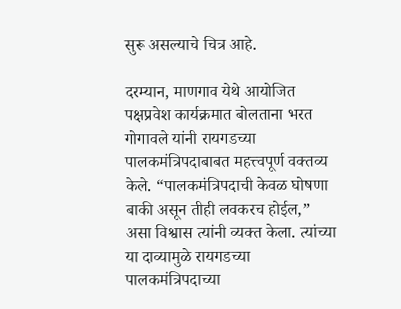सुरू असल्याचे चित्र आहे.

दरम्यान, माणगाव येथे आयोजित पक्षप्रवेश कार्यक्रमात बोलताना भरत गोगावले यांनी रायगडच्या पालकमंत्रिपदाबाबत महत्त्वपूर्ण वक्तव्य केले. “पालकमंत्रिपदाची केवळ घोषणा बाकी असून तीही लवकरच होईल,” असा विश्वास त्यांनी व्यक्त केला. त्यांच्या या दाव्यामुळे रायगडच्या पालकमंत्रिपदाच्या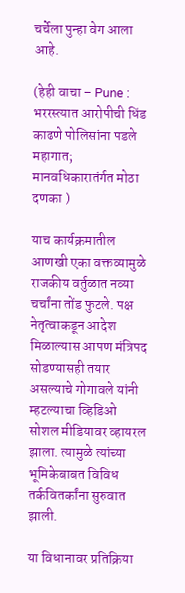चर्चेला पुन्हा वेग आला आहे.

(हेही वाचा – Pune : भररस्त्यात आरोपीची धिंड काढणे पोलिसांना पडले महागात; मानवधिकारातंर्गत मोठा दणका )

याच कार्यक्रमातील आणखी एका वक्तव्यामुळे राजकीय वर्तुळात नव्या चर्चांना तोंड फुटले. पक्ष नेतृत्वाकडून आदेश मिळाल्यास आपण मंत्रिपद सोडण्यासही तयार असल्याचे गोगावले यांनी म्हटल्याचा व्हिडिओ सोशल मीडियावर व्हायरल झाला. त्यामुळे त्यांच्या भूमिकेबाबत विविध तर्कवितर्कांना सुरुवात झाली.

या विधानावर प्रतिक्रिया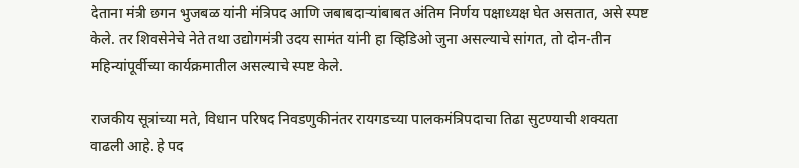देताना मंत्री छगन भुजबळ यांनी मंत्रिपद आणि जबाबदाऱ्यांबाबत अंतिम निर्णय पक्षाध्यक्ष घेत असतात, असे स्पष्ट केले. तर शिवसेनेचे नेते तथा उद्योगमंत्री उदय सामंत यांनी हा व्हिडिओ जुना असल्याचे सांगत, तो दोन-तीन महिन्यांपूर्वीच्या कार्यक्रमातील असल्याचे स्पष्ट केले.

राजकीय सूत्रांच्या मते, विधान परिषद निवडणुकीनंतर रायगडच्या पालकमंत्रिपदाचा तिढा सुटण्याची शक्यता वाढली आहे. हे पद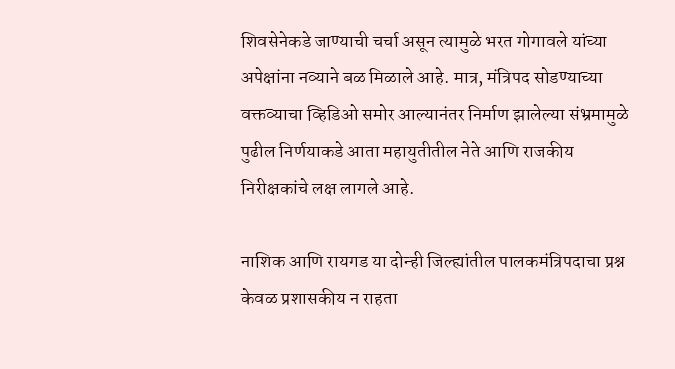शिवसेनेकडे जाण्याची चर्चा असून त्यामुळे भरत गोगावले यांच्या अपेक्षांना नव्याने बळ मिळाले आहे. मात्र, मंत्रिपद सोडण्याच्या वक्तव्याचा व्हिडिओ समोर आल्यानंतर निर्माण झालेल्या संभ्रमामुळे पुढील निर्णयाकडे आता महायुतीतील नेते आणि राजकीय निरीक्षकांचे लक्ष लागले आहे.

नाशिक आणि रायगड या दोन्ही जिल्ह्यांतील पालकमंत्रिपदाचा प्रश्न केवळ प्रशासकीय न राहता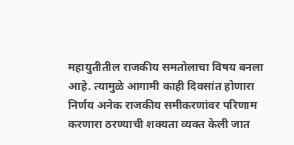महायुतीतील राजकीय समतोलाचा विषय बनला आहे. त्यामुळे आगामी काही दिवसांत होणारा निर्णय अनेक राजकीय समीकरणांवर परिणाम करणारा ठरण्याची शक्यता व्यक्त केली जात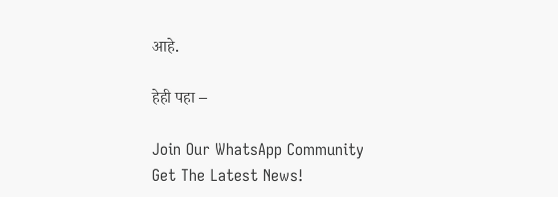आहे.

हेही पहा –

Join Our WhatsApp Community
Get The Latest News!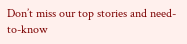Don’t miss our top stories and need-to-know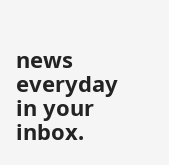news everyday in your inbox.